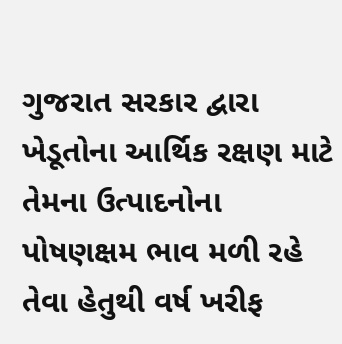ગુજરાત સરકાર દ્વારા ખેડૂતોના આર્થિક રક્ષણ માટે તેમના ઉત્પાદનોના પોષણક્ષમ ભાવ મળી રહે તેવા હેતુથી વર્ષ ખરીફ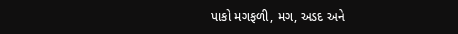પાકો મગફળી, મગ, અડદ અને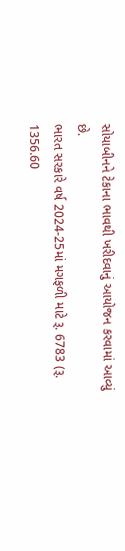સોયાબીનને ટેકાના ભાવથી ખરીદવાનું આયોજન કરવામાં આવ્યું છે.
ભારત સરકારે વર્ષ 2024-25માં મગફળી માટે રૂ. 6783 (રૂ. 1356.60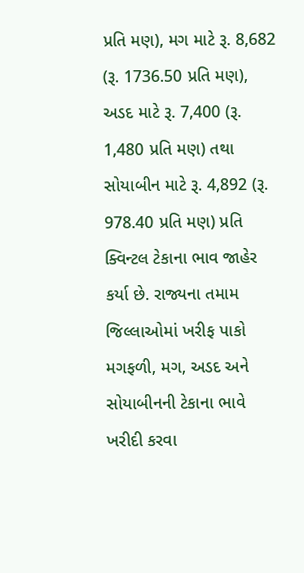પ્રતિ મણ), મગ માટે રૂ. 8,682 (રૂ. 1736.50 પ્રતિ મણ), અડદ માટે રૂ. 7,400 (રૂ. 1,480 પ્રતિ મણ) તથા સોયાબીન માટે રૂ. 4,892 (રૂ. 978.40 પ્રતિ મણ) પ્રતિ ક્વિન્ટલ ટેકાના ભાવ જાહેર કર્યા છે. રાજ્યના તમામ જિલ્લાઓમાં ખરીફ પાકો મગફળી, મગ, અડદ અને સોયાબીનની ટેકાના ભાવે ખરીદી કરવા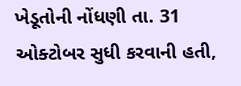ખેડૂતોની નોંધણી તા. 31 ઓક્ટોબર સુધી કરવાની હતી,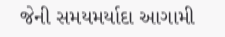જેની સમયમર્યાદા આગામી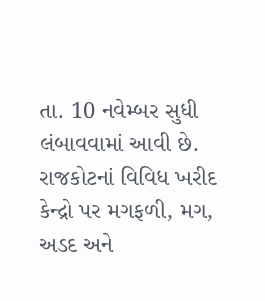તા. 10 નવેમ્બર સુધી લંબાવવામાં આવી છે. રાજકોટનાં વિવિધ ખરીદ કેન્દ્રો પર મગફળી, મગ, અડદ અને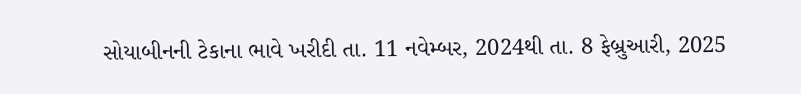સોયાબીનની ટેકાના ભાવે ખરીદી તા. 11 નવેમ્બર, 2024થી તા. 8 ફેબ્રુઆરી, 2025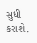સુધી કરાશે.